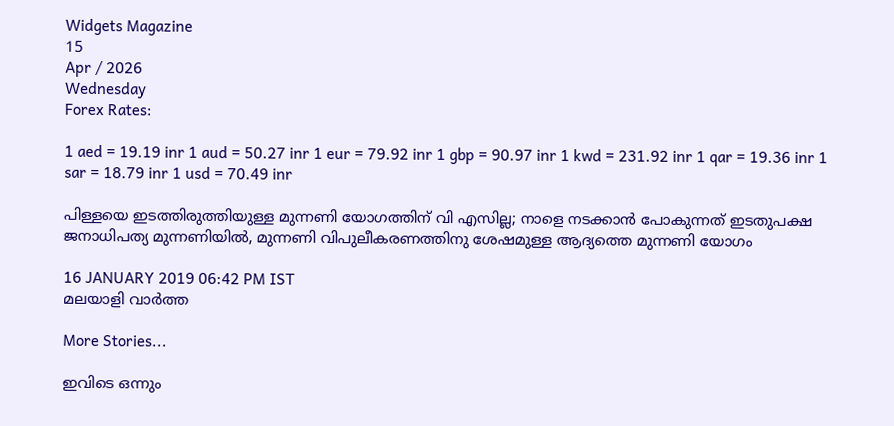Widgets Magazine
15
Apr / 2026
Wednesday
Forex Rates:

1 aed = 19.19 inr 1 aud = 50.27 inr 1 eur = 79.92 inr 1 gbp = 90.97 inr 1 kwd = 231.92 inr 1 qar = 19.36 inr 1 sar = 18.79 inr 1 usd = 70.49 inr

പിള്ളയെ ഇടത്തിരുത്തിയുള്ള മുന്നണി യോഗത്തിന് വി എസില്ല; നാളെ നടക്കാൻ പോകുന്നത് ഇടതുപക്ഷ ജനാധിപത്യ മുന്നണിയിൽ, മുന്നണി വിപുലീകരണത്തിനു ശേഷമുള്ള ആദ്യത്തെ മുന്നണി യോഗം

16 JANUARY 2019 06:42 PM IST
മലയാളി വാര്‍ത്ത

More Stories...

ഇവിടെ ഒന്നും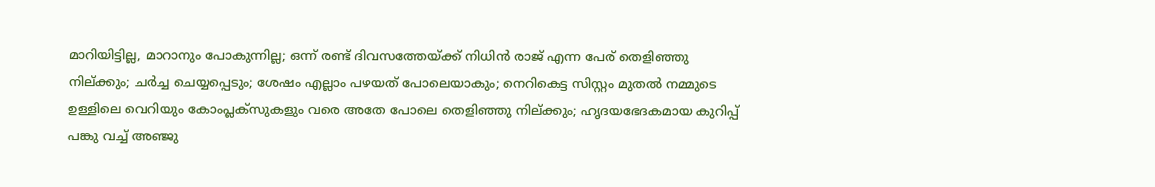മാറിയിട്ടില്ല, മാറാനും പോകുന്നില്ല; ഒന്ന് രണ്ട് ദിവസത്തേയ്ക്ക് നിധിൻ രാജ് എന്ന പേര് തെളിഞ്ഞു നില്ക്കും; ചർച്ച ചെയ്യപ്പെടും; ശേഷം എല്ലാം പഴയത് പോലെയാകും; നെറികെട്ട സിസ്റ്റം മുതൽ നമ്മുടെ ഉള്ളിലെ വെറിയും കോംപ്ലക്സുകളും വരെ അതേ പോലെ തെളിഞ്ഞു നില്ക്കും; ഹൃദയഭേദകമായ കുറിപ്പ് പങ്കു വച്ച് അഞ്ജു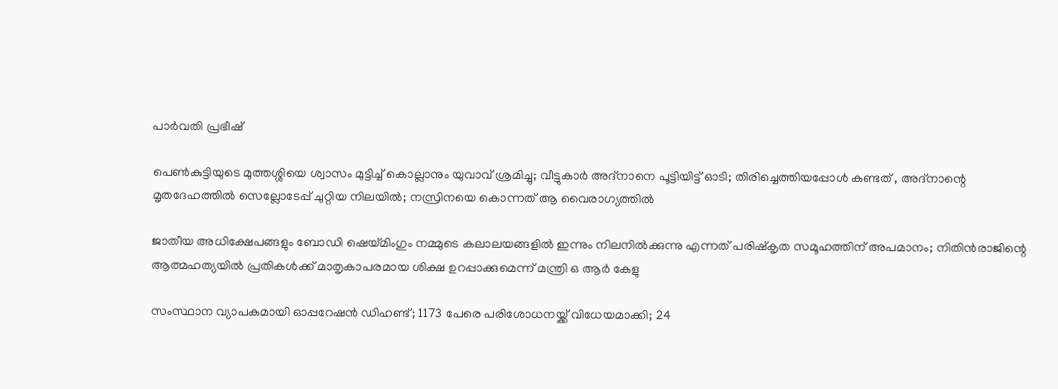പാർവതി പ്രഭീഷ്

പെൺകുട്ടിയുടെ മുത്തശ്ശിയെ ശ്വാസം മുട്ടിച്ച് കൊല്ലാനും യുവാവ് ശ്രമിച്ചു; വീട്ടുകാർ അദ്‌നാനെ പൂട്ടിയിട്ട് ഓടി; തിരിച്ചെത്തിയപ്പോൾ കണ്ടത് , അദ്‌നാന്റെ മൃതദേഹത്തിൽ സെല്ലോടേപ്പ് ചുറ്റിയ നിലയിൽ; നസ്രിനയെ കൊന്നത് ആ വൈരാഗ്യത്തിൽ

ജാതീയ അധിക്ഷേപങ്ങളും ബോഡി ഷെയ്മിംഗും നമ്മുടെ കലാലയങ്ങളിൽ ഇന്നും നിലനിൽക്കുന്നു എന്നത് പരിഷ്കൃത സമൂഹത്തിന് അപമാനം; നിതിൻരാജിന്റെ ആത്മഹത്യയിൽ പ്രതികൾക്ക് മാതൃകാപരമായ ശിക്ഷ ഉറപ്പാക്കുമെന്ന് മന്ത്രി ഒ ആർ കേളു

സംസ്ഥാന വ്യാപകമായി ഓപ്പറേഷന്‍ ഡിഹണ്ട്; 1173 പേരെ പരിശോധനയ്ക്ക് വിധേയമാക്കി; 24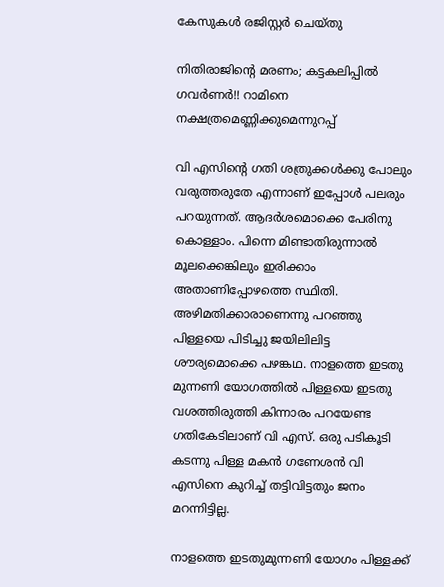കേസുകള്‍ രജിസ്റ്റര്‍ ചെയ്തു

നിതിരാജിന്റെ മരണം; കട്ടകലിപ്പിൽ ഗവർണർ!! റാമിനെ നക്ഷത്രമെണ്ണിക്കുമെന്നുറപ്പ്

വി എസിന്റെ ഗതി ശത്രുക്കൾക്കു പോലും വരുത്തരുതേ എന്നാണ് ഇപ്പോൾ പലരും പറയുന്നത്. ആദർശമൊക്കെ പേരിനു കൊള്ളാം. പിന്നെ മിണ്ടാതിരുന്നാൽ മൂലക്കെങ്കിലും ഇരിക്കാം അതാണിപ്പോഴത്തെ സ്ഥിതി. അഴിമതിക്കാരാണെന്നു പറഞ്ഞു പിള്ളയെ പിടിച്ചു ജയിലിലിട്ട ശൗര്യമൊക്കെ പഴങ്കഥ. നാളത്തെ ഇടതു മുന്നണി യോഗത്തിൽ പിള്ളയെ ഇടതു വശത്തിരുത്തി കിന്നാരം പറയേണ്ട ഗതികേടിലാണ് വി എസ്. ഒരു പടികൂടി കടന്നു പിള്ള മകൻ ഗണേശൻ വി എസിനെ കുറിച്ച് തട്ടിവിട്ടതും ജനം മറന്നിട്ടില്ല.

നാളത്തെ ഇടതുമുന്നണി യോഗം പിള്ളക്ക്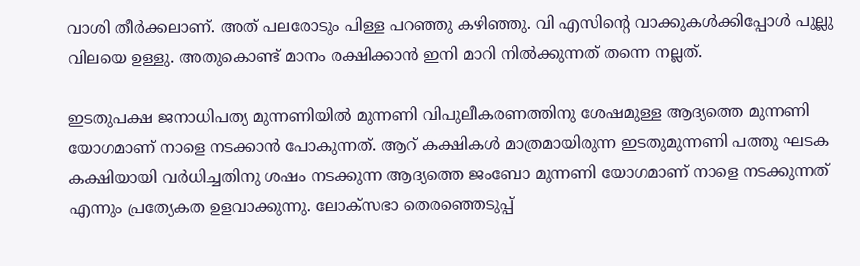വാശി തീർക്കലാണ്. അത് പലരോടും പിള്ള പറഞ്ഞു കഴിഞ്ഞു. വി എസിന്റെ വാക്കുകൾക്കിപ്പോൾ പുല്ലു വിലയെ ഉള്ളു. അതുകൊണ്ട് മാനം രക്ഷിക്കാൻ ഇനി മാറി നിൽക്കുന്നത് തന്നെ നല്ലത്.

ഇടതുപക്ഷ ജനാധിപത്യ മുന്നണിയിൽ മുന്നണി വിപുലീകരണത്തിനു ശേഷമുള്ള ആദ്യത്തെ മുന്നണി യോഗമാണ് നാളെ നടക്കാൻ പോകുന്നത്. ആറ് കക്ഷികൾ മാത്രമായിരുന്ന ഇടതുമുന്നണി പത്തു ഘടക കക്ഷിയായി വർധിച്ചതിനു ശഷം നടക്കുന്ന ആദ്യത്തെ ജംബോ മുന്നണി യോഗമാണ് നാളെ നടക്കുന്നത് എന്നും പ്രത്യേകത ഉളവാക്കുന്നു. ലോക്സഭാ തെരഞ്ഞെടുപ്പ്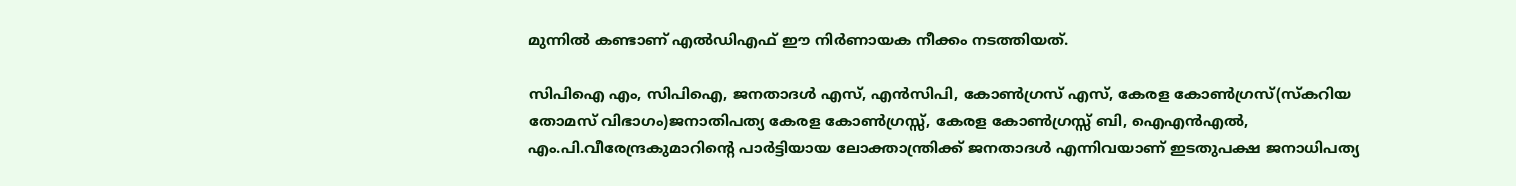മുന്നിൽ കണ്ടാണ് എൽഡിഎഫ് ഈ നിർണായക നീക്കം നടത്തിയത്.

സിപിഐ എം, സിപിഐ, ജനതാദൾ എസ‌്, എൻസിപി, കോൺഗ്രസ‌് എസ‌്, കേരള കോൺഗ്രസ‌്(സ‌്കറിയ തോമസ‌് വിഭാഗം)ജനാതിപത്യ കേരള കോൺഗ്രസ്സ്, കേരള കോൺഗ്രസ്സ് ബി, ഐഎൻഎൽ, എം.പി.വീരേന്ദ്രകുമാറിന്‍റെ പാർട്ടിയായ ലോക്താന്ത്രിക്ക് ജനതാദൾ എന്നിവയാണ് ഇടതുപക്ഷ ജനാധിപത്യ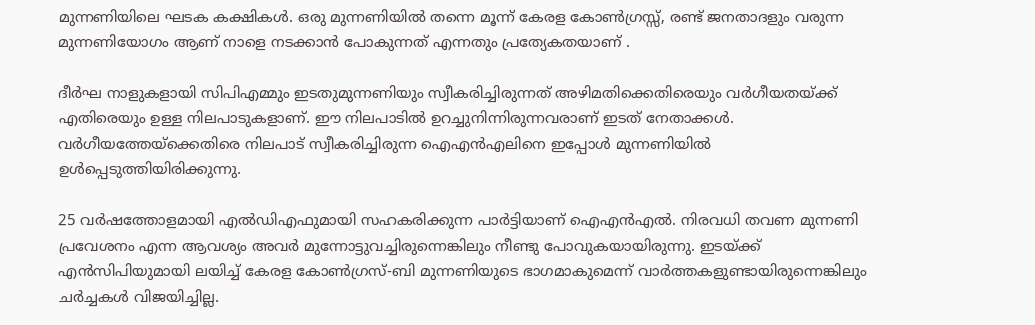മുന്നണിയിലെ ഘടക കക്ഷികൾ. ഒരു മുന്നണിയിൽ തന്നെ മൂന്ന് കേരള കോൺഗ്രസ്സ്, രണ്ട് ജനതാദളും വരുന്ന മുന്നണിയോഗം ആണ് നാളെ നടക്കാൻ പോകുന്നത് എന്നതും പ്രത്യേകതയാണ് .

ദീർഘ നാളുകളായി സിപിഎമ്മും ഇടതുമുന്നണിയും സ്വീകരിച്ചിരുന്നത് അഴിമതിക്കെതിരെയും വർഗീയതയ്ക്ക് എതിരെയും ഉള്ള നിലപാടുകളാണ്. ഈ നിലപാടിൽ ഉറച്ചുനിന്നിരുന്നവരാണ് ഇടത് നേതാക്കൾ. വർഗീയത്തേയ്‌ക്കെതിരെ നിലപാട് സ്വീകരിച്ചിരുന്ന ഐഎൻഎലിനെ ഇപ്പോൾ മുന്നണിയിൽ ഉൾപ്പെടുത്തിയിരിക്കുന്നു.

25 വർഷത്തോളമായി എൽഡിഎഫുമായി സഹകരിക്കുന്ന പാർട്ടിയാണ് ഐഎൻഎൽ. നിരവധി തവണ മുന്നണി പ്രവേശനം എന്ന ആവശ്യം അവർ മുന്നോട്ടുവച്ചിരുന്നെങ്കിലും നീണ്ടു പോവുകയായിരുന്നു. ഇടയ്ക്ക് എൻസിപിയുമായി ലയിച്ച് കേരള കോണ്‍ഗ്രസ്-ബി മുന്നണിയുടെ ഭാഗമാകുമെന്ന് വാർത്തകളുണ്ടായിരുന്നെങ്കിലും ചർച്ചകൾ വിജയിച്ചില്ല.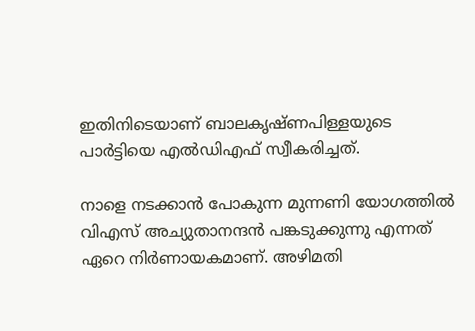ഇതിനിടെയാണ് ബാലകൃഷ്ണപിള്ളയുടെ പാർട്ടിയെ എൽഡിഎഫ് സ്വീകരിച്ചത്.

നാളെ നടക്കാൻ പോകുന്ന മുന്നണി യോഗത്തിൽ വിഎസ് അച്യുതാനന്ദൻ പങ്കടുക്കുന്നു എന്നത് ഏറെ നിർണായകമാണ്. അഴിമതി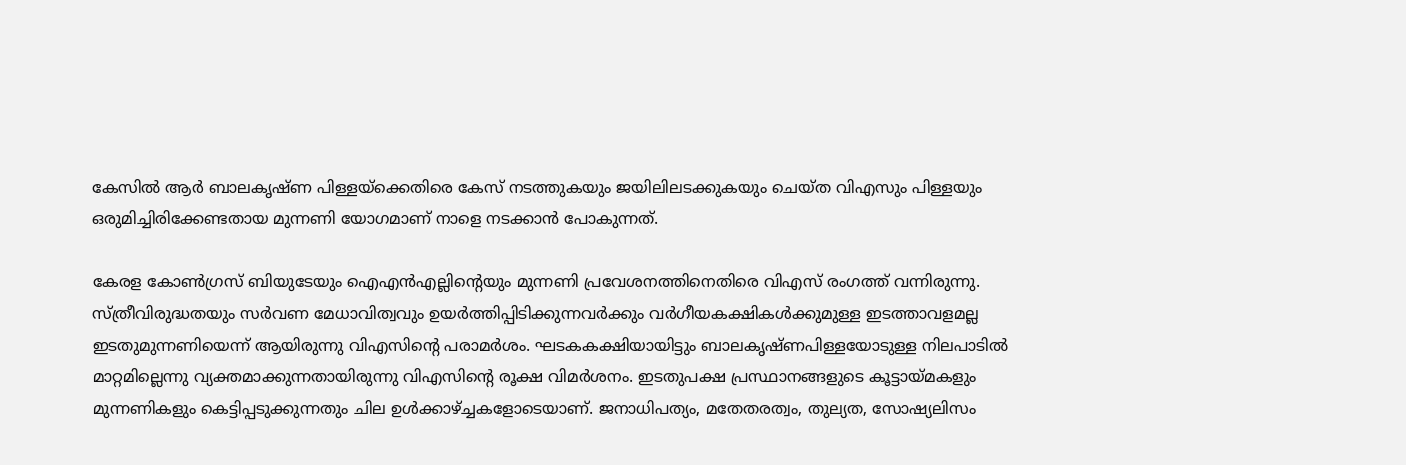കേസിൽ ആർ ബാലകൃഷ്ണ പിള്ളയ്ക്കെതിരെ കേസ് നടത്തുകയും ജയിലിലടക്കുകയും ചെയ്ത വിഎസും പിള്ളയും ഒരുമിച്ചിരിക്കേണ്ടതായ മുന്നണി യോഗമാണ് നാളെ നടക്കാൻ പോകുന്നത്.

കേരള കോണ്‍ഗ്രസ് ബിയുടേയും ഐഎന്‍എല്ലിന്‍റെയും മുന്നണി പ്രവേശനത്തിനെതിരെ വിഎസ് രംഗത്ത് വന്നിരുന്നു. സ്ത്രീവിരുദ്ധതയും സര്‍വണ മേധാവിത്വവും ഉയര്‍ത്തിപ്പിടിക്കുന്നവര്‍ക്കും വര്‍ഗീയകക്ഷികള്‍ക്കുമുള്ള ഇടത്താവളമല്ല ഇടതുമുന്നണിയെന്ന് ആയിരുന്നു വിഎസിന്‍റെ പരാമർശം. ഘടകകക്ഷിയായിട്ടും ബാലകൃഷ്ണപിള്ളയോടുള്ള നിലപാടില്‍ മാറ്റമില്ലെന്നു വ്യക്തമാക്കുന്നതായിരുന്നു വിഎസിന്‍റെ രൂക്ഷ വിമര്‍ശനം. ഇടതുപക്ഷ പ്രസ്ഥാനങ്ങളുടെ കൂട്ടായ്മകളും മുന്നണികളും കെട്ടിപ്പടുക്കുന്നതും ചില ഉള്‍ക്കാഴ്ച്ചകളോടെയാണ്. ജനാധിപത്യം, മതേതരത്വം, തുല്യത, സോഷ്യലിസം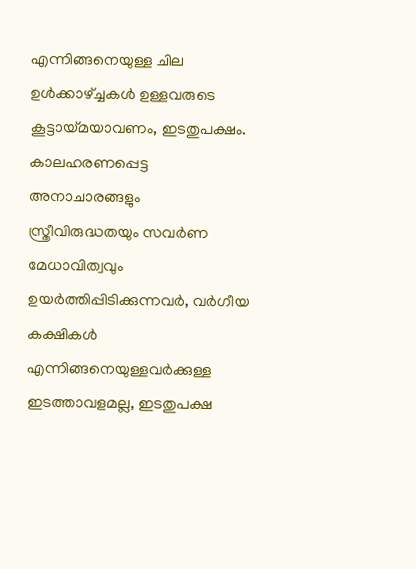എന്നിങ്ങനെയുള്ള ചില ഉള്‍ക്കാഴ്ച്ചകള്‍ ഉള്ളവരുടെ കൂട്ടായ്മയാവണം, ഇടതുപക്ഷം. കാലഹരണപ്പെട്ട അനാചാരങ്ങളും സ്ത്രീവിരുദ്ധതയും സവര്‍ണ മേധാവിത്വവും ഉയര്‍ത്തിപ്പിടിക്കുന്നവര്‍, വര്‍ഗീയ കക്ഷികള്‍ എന്നിങ്ങനെയുള്ളവര്‍ക്കുള്ള ഇടത്താവളമല്ല, ഇടതുപക്ഷ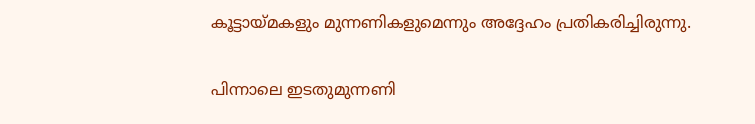കൂട്ടായ്മകളും മുന്നണികളുമെന്നും അദ്ദേഹം പ്രതികരിച്ചിരുന്നു.

പിന്നാലെ ഇടതുമുന്നണി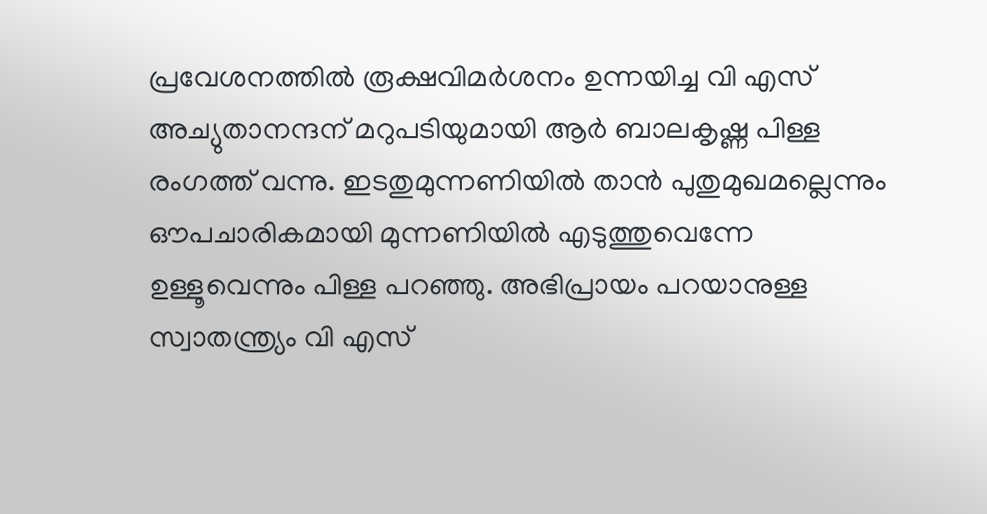പ്രവേശനത്തിൽ രൂക്ഷവിമർശനം ഉന്നയിച്ച വി എസ് അച്യുതാനന്ദന് മറുപടിയുമായി ആർ ബാലകൃഷ്ണ പിള്ള രംഗത്ത് വന്നു. ഇടതുമുന്നണിയിൽ താൻ പുതുമുഖമല്ലെന്നും ഔപചാരികമായി മുന്നണിയിൽ എടുത്തുവെന്നേ ഉള്ളൂവെന്നും പിള്ള പറഞ്ഞു. അഭിപ്രായം പറയാനുള്ള സ്വാതന്ത്ര്യം വി എസ്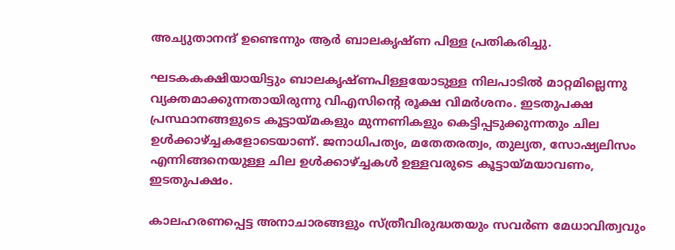അച്യുതാനന്ദ് ഉണ്ടെന്നും ആർ ബാലകൃഷ്ണ പിള്ള പ്രതികരിച്ചു.

ഘടകകക്ഷിയായിട്ടും ബാലകൃഷ്ണപിള്ളയോടുള്ള നിലപാടില്‍ മാറ്റമില്ലെന്നു വ്യക്തമാക്കുന്നതായിരുന്നു വിഎസിന്‍റെ രൂക്ഷ വിമര്‍ശനം. ഇടതുപക്ഷ പ്രസ്ഥാനങ്ങളുടെ കൂട്ടായ്മകളും മുന്നണികളും കെട്ടിപ്പടുക്കുന്നതും ചില ഉള്‍ക്കാഴ്ച്ചകളോടെയാണ്. ജനാധിപത്യം, മതേതരത്വം, തുല്യത, സോഷ്യലിസം എന്നിങ്ങനെയുള്ള ചില ഉള്‍ക്കാഴ്ച്ചകള്‍ ഉള്ളവരുടെ കൂട്ടായ്മയാവണം, ഇടതുപക്ഷം.

കാലഹരണപ്പെട്ട അനാചാരങ്ങളും സ്ത്രീവിരുദ്ധതയും സവര്‍ണ മേധാവിത്വവും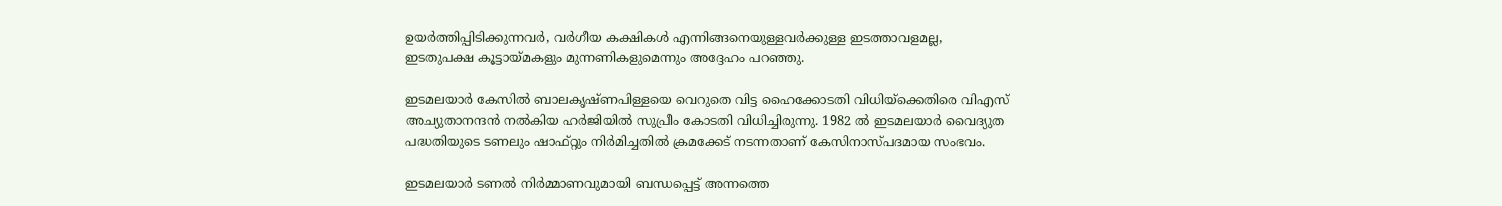ഉയര്‍ത്തിപ്പിടിക്കുന്നവര്‍, വര്‍ഗീയ കക്ഷികള്‍ എന്നിങ്ങനെയുള്ളവര്‍ക്കുള്ള ഇടത്താവളമല്ല, ഇടതുപക്ഷ കൂട്ടായ്മകളും മുന്നണികളുമെന്നും അദ്ദേഹം പറഞ്ഞു.

ഇടമലയാര്‍ കേസില്‍ ബാലകൃഷ്ണപിള്ളയെ വെറുതെ വിട്ട ഹൈക്കോടതി വിധിയ്‌ക്കെതിരെ വിഎസ് അച്യുതാനന്ദന്‍ നല്‍കിയ ഹര്‍ജിയിൽ സുപ്രീം കോടതി വിധിച്ചിരുന്നു. 1982 ല്‍ ഇടമലയാര്‍ വൈദ്യുത പദ്ധതിയുടെ ടണലും ഷാഫ്റ്റും നിര്‍മിച്ചതില്‍ ക്രമക്കേട് നടന്നതാണ് കേസിനാസ്പദമായ സംഭവം.

ഇടമലയാർ ടണൽ നിർമ്മാണവുമായി ബന്ധപ്പെട്ട് അന്നത്തെ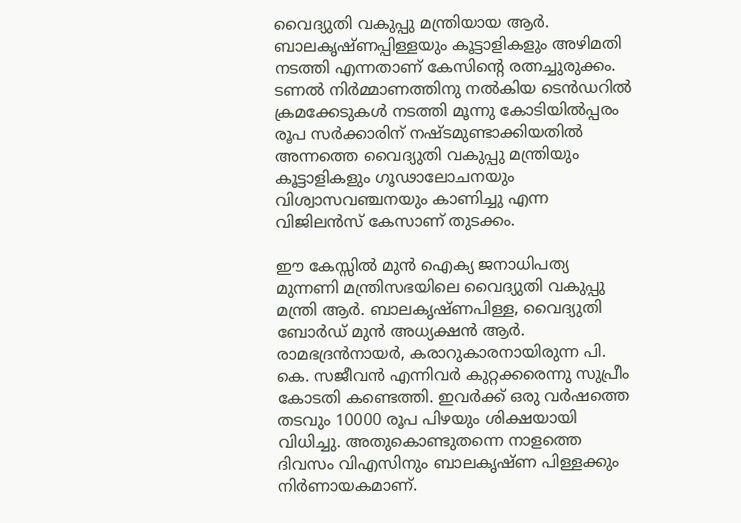വൈദ്യുതി വകുപ്പു മന്ത്രിയായ ആർ. ബാലകൃഷ്ണപ്പിള്ളയും കൂട്ടാളികളും അഴിമതി നടത്തി എന്നതാണ് കേസിന്റെ രത്നച്ചുരുക്കം. ടണൽ നിർമ്മാണത്തിനു നൽകിയ ടെൻഡറിൽ ക്രമക്കേടുകൾ നടത്തി മൂന്നു കോടിയിൽപ്പരം രൂപ സർക്കാരിന് നഷ്ടമുണ്ടാക്കിയതിൽ അന്നത്തെ വൈദ്യുതി വകുപ്പു മന്ത്രിയും കൂട്ടാളികളും ഗൂഢാലോചനയും വിശ്വാസവഞ്ചനയും കാണിച്ചു എന്ന വിജിലൻസ് കേസാണ് തുടക്കം.

ഈ കേസ്സിൽ മുൻ ഐക്യ ജനാധിപത്യ മുന്നണി മന്ത്രിസഭയിലെ വൈദ്യുതി വകുപ്പു മന്ത്രി ആർ. ബാലകൃഷ്ണപിള്ള, വൈദ്യുതി ബോർഡ് മുൻ അധ്യക്ഷൻ ആർ. രാമഭദ്രൻനായർ, കരാറുകാരനായിരുന്ന പി. കെ. സജീവൻ എന്നിവർ കുറ്റക്കരെന്നു സുപ്രീം കോടതി കണ്ടെത്തി. ഇവർക്ക് ഒരു വർഷത്തെ തടവും 10000 രൂപ പിഴയും ശിക്ഷയായി വിധിച്ചു. അതുകൊണ്ടുതന്നെ നാളത്തെ ദിവസം വിഎസിനും ബാലകൃഷ്ണ പിള്ളക്കും നിർണായകമാണ്.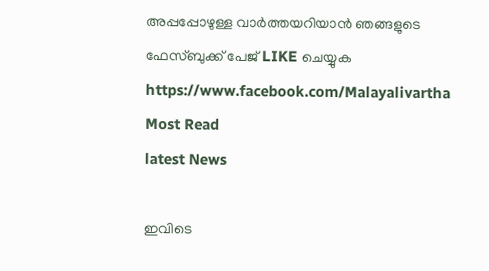അപ്പപ്പോഴുള്ള വാര്‍ത്തയറിയാന്‍ ഞങ്ങളുടെ ഫേസ്‌ബുക്ക്‌ പേജ് LIKE ചെയ്യുക
https://www.facebook.com/Malayalivartha
Most Read
latest News

ഇവിടെ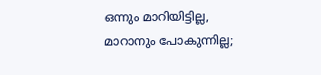ഒന്നും മാറിയിട്ടില്ല, മാറാനും പോകുന്നില്ല;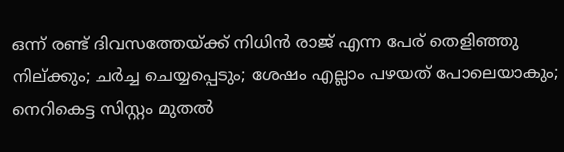ഒന്ന് രണ്ട് ദിവസത്തേയ്ക്ക് നിധിൻ രാജ് എന്ന പേര് തെളിഞ്ഞു നില്ക്കും; ചർച്ച ചെയ്യപ്പെടും; ശേഷം എല്ലാം പഴയത് പോലെയാകും; നെറികെട്ട സിസ്റ്റം മുതൽ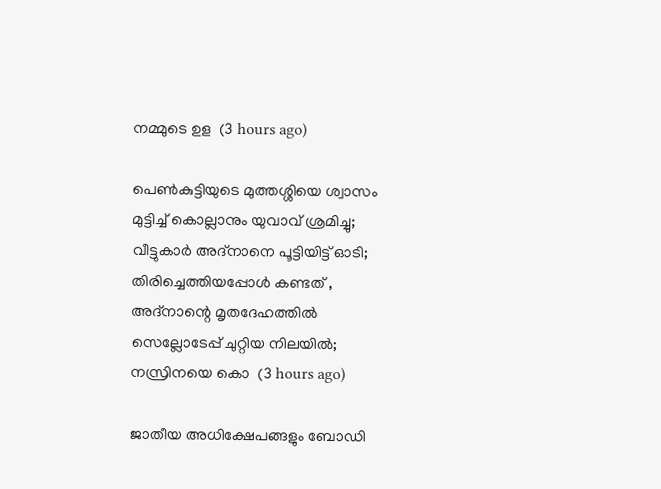നമ്മുടെ ഉള  (3 hours ago)

പെൺകുട്ടിയുടെ മുത്തശ്ശിയെ ശ്വാസം മുട്ടിച്ച് കൊല്ലാനും യുവാവ് ശ്രമിച്ചു; വീട്ടുകാർ അദ്‌നാനെ പൂട്ടിയിട്ട് ഓടി; തിരിച്ചെത്തിയപ്പോൾ കണ്ടത് , അദ്‌നാന്റെ മൃതദേഹത്തിൽ സെല്ലോടേപ്പ് ചുറ്റിയ നിലയിൽ; നസ്രിനയെ കൊ  (3 hours ago)

ജാതീയ അധിക്ഷേപങ്ങളും ബോഡി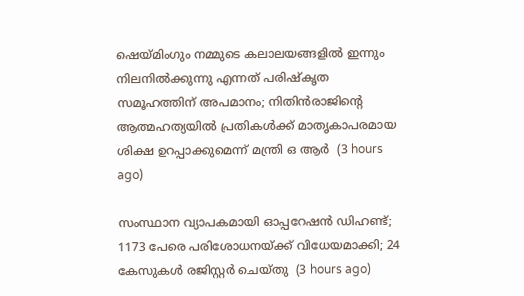ഷെയ്മിംഗും നമ്മുടെ കലാലയങ്ങളിൽ ഇന്നും നിലനിൽക്കുന്നു എന്നത് പരിഷ്കൃത സമൂഹത്തിന് അപമാനം; നിതിൻരാജിന്റെ ആത്മഹത്യയിൽ പ്രതികൾക്ക് മാതൃകാപരമായ ശിക്ഷ ഉറപ്പാക്കുമെന്ന് മന്ത്രി ഒ ആർ  (3 hours ago)

സംസ്ഥാന വ്യാപകമായി ഓപ്പറേഷന്‍ ഡിഹണ്ട്; 1173 പേരെ പരിശോധനയ്ക്ക് വിധേയമാക്കി; 24 കേസുകള്‍ രജിസ്റ്റര്‍ ചെയ്തു  (3 hours ago)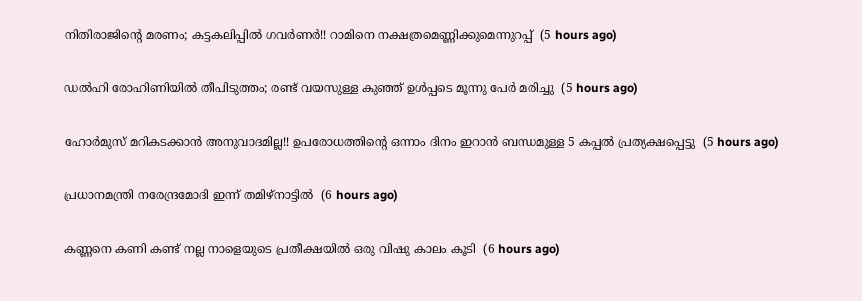നിതിരാജിന്റെ മരണം; കട്ടകലിപ്പിൽ ഗവർണർ!! റാമിനെ നക്ഷത്രമെണ്ണിക്കുമെന്നുറപ്പ്  (5 hours ago)

ഡൽഹി രോഹിണിയിൽ തീപിടുത്തം; രണ്ട് വയസുള്ള കുഞ്ഞ് ഉൾപ്പടെ മൂന്നു പേർ മരിച്ചു  (5 hours ago)

ഹോര്‍മുസ് മറികടക്കാൻ അനുവാദമില്ല!! ഉപരോധത്തിന്‍റെ ഒന്നാം ദിനം ഇറാന്‍ ബന്ധമുള്ള 5 കപ്പൽ പ്രത്യക്ഷപ്പെട്ടു  (5 hours ago)

പ്രധാനമന്ത്രി നരേന്ദ്രമോദി ഇന്ന് തമിഴ്നാട്ടിൽ  (6 hours ago)

കണ്ണനെ കണി കണ്ട് നല്ല നാളെയുടെ പ്രതീക്ഷയിൽ ഒരു വിഷു കാലം കൂടി  (6 hours ago)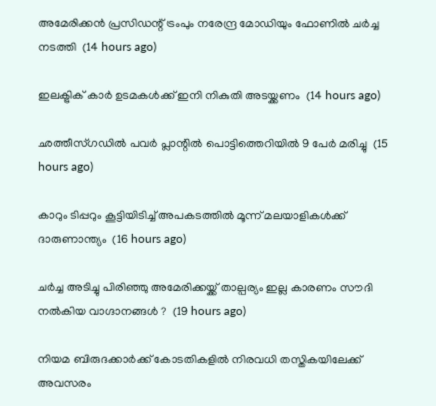അമേരിക്കന്‍ പ്രസിഡന്റ് ട്രംപും നരേന്ദ്ര മോഡിയും ഫോണില്‍ ചര്‍ച്ച നടത്തി  (14 hours ago)

ഇലക്ട്രിക് കാര്‍ ഉടമകള്‍ക്ക് ഇനി നികുതി അടയ്ക്കണം  (14 hours ago)

ഛത്തീസ്ഗഡില്‍ പവര്‍ പ്ലാന്റില്‍ പൊട്ടിത്തെറിയില്‍ 9 പേര്‍ മരിച്ചു  (15 hours ago)

കാറും ടിപ്പറും കൂട്ടിയിടിച്ച് അപകടത്തില്‍ മൂന്ന് മലയാളികള്‍ക്ക് ദാരുണാന്ത്യം  (16 hours ago)

ചർച്ച അടിച്ചു പിരിഞ്ഞു അമേരിക്കയ്ക്ക് താല്പര്യം ഇല്ല കാരണം സൗദി നൽകിയ വാഗ്ദാനങ്ങൾ ?  (19 hours ago)

നിയമ ബിരുദക്കാർക്ക് കോടതികളിൽ നിരവധി തസ്തികയിലേക്ക് അവസരം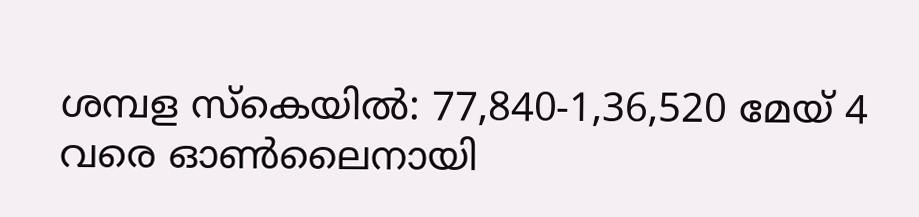ശമ്പള സ്കെയിൽ: 77,840-1,36,520 മേയ് 4 വരെ ഓൺലൈനായി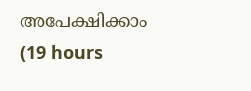അപേക്ഷിക്കാം  (19 hours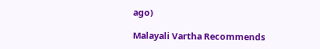ago)

Malayali Vartha Recommends